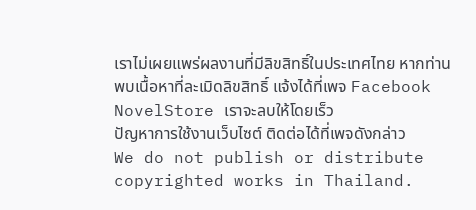เราไม่เผยแพร่ผลงานที่มีลิขสิทธิ์ในประเทศไทย หากท่านพบเนื้อหาที่ละเมิดลิขสิทธิ์ แจ้งได้ที่เพจ Facebook NovelStore เราจะลบให้โดยเร็ว
ปัญหาการใช้งานเว็บไซต์ ติดต่อได้ที่เพจดังกล่าว
We do not publish or distribute copyrighted works in Thailand.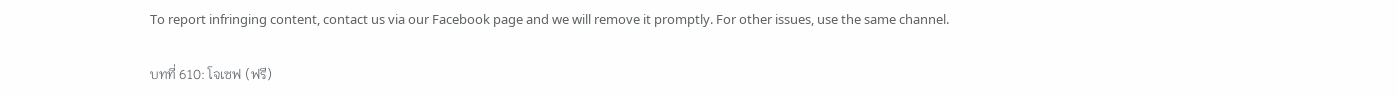To report infringing content, contact us via our Facebook page and we will remove it promptly. For other issues, use the same channel.

บทที่ 610: โจเซฟ (ฟรี)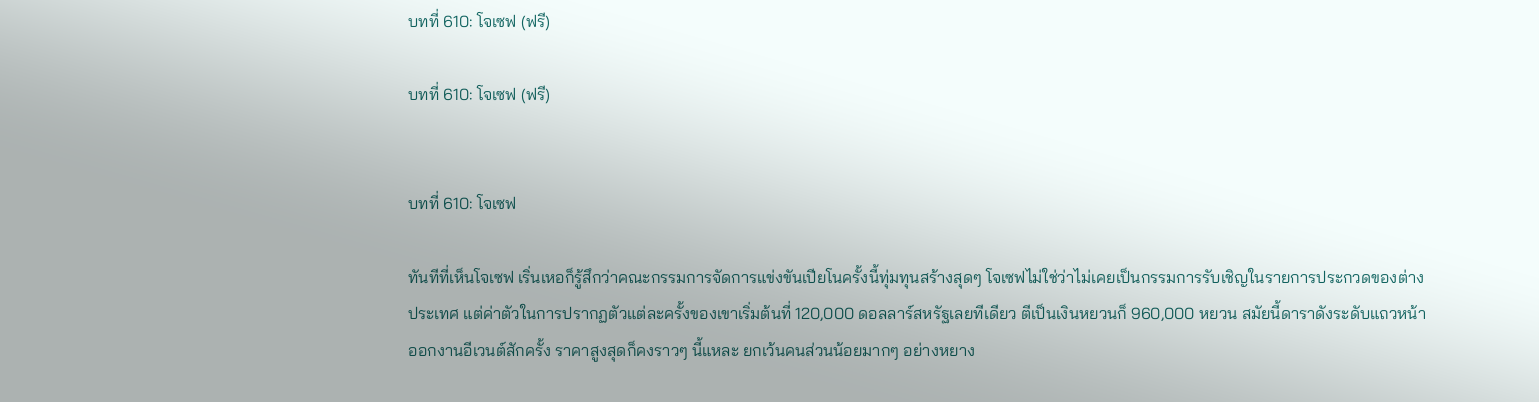บทที่ 610: โจเซฟ (ฟรี)

บทที่ 610: โจเซฟ (ฟรี)


บทที่ 610: โจเซฟ

ทันทีที่เห็นโจเซฟ เริ่นเหอก็รู้สึกว่าคณะกรรมการจัดการแข่งขันเปียโนครั้งนี้ทุ่มทุนสร้างสุดๆ โจเซฟไม่ใช่ว่าไม่เคยเป็นกรรมการรับเชิญในรายการประกวดของต่างประเทศ แต่ค่าตัวในการปรากฏตัวแต่ละครั้งของเขาเริ่มต้นที่ 120,000 ดอลลาร์สหรัฐเลยทีเดียว ตีเป็นเงินหยวนก็ 960,000 หยวน สมัยนี้ดาราดังระดับแถวหน้าออกงานอีเวนต์สักครั้ง ราคาสูงสุดก็คงราวๆ นี้แหละ ยกเว้นคนส่วนน้อยมากๆ อย่างหยาง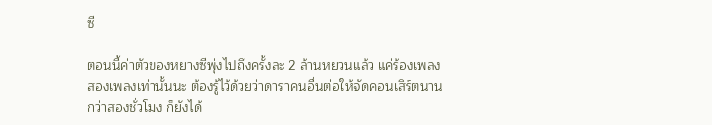ซี

ตอนนี้ค่าตัวของหยางซีพุ่งไปถึงครั้งละ 2 ล้านหยวนแล้ว แค่ร้องเพลงสองเพลงเท่านั้นนะ ต้องรู้ไว้ด้วยว่าดาราคนอื่นต่อให้จัดคอนเสิร์ตนานกว่าสองชั่วโมง ก็ยังได้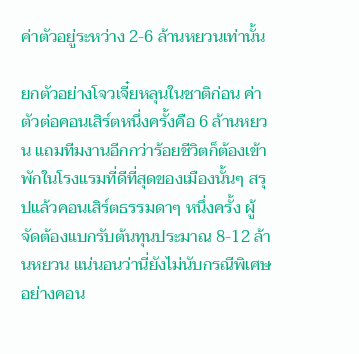ค่าตัวอยู่ระหว่าง 2-6 ล้านหยวนเท่านั้น

ยกตัวอย่างโจวเจี๋ยหลุนในชาติก่อน ค่าตัวต่อคอนเสิร์ตหนึ่งครั้งคือ 6 ล้านหยวน แถมทีมงานอีกกว่าร้อยชีวิตก็ต้องเข้าพักในโรงแรมที่ดีที่สุดของเมืองนั้นๆ สรุปแล้วคอนเสิร์ตธรรมดาๆ หนึ่งครั้ง ผู้จัดต้องแบกรับต้นทุนประมาณ 8-12 ล้านหยวน แน่นอนว่านี่ยังไม่นับกรณีพิเศษ อย่างคอน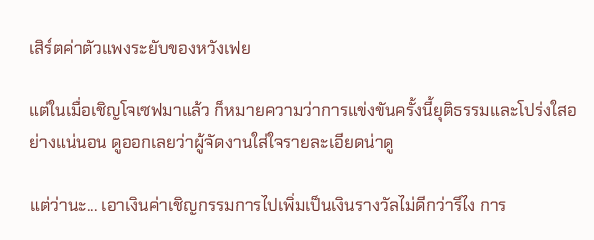เสิร์ตค่าตัวแพงระยับของหวังเฟย

แต่ในเมื่อเชิญโจเซฟมาแล้ว ก็หมายความว่าการแข่งขันครั้งนี้ยุติธรรมและโปร่งใสอย่างแน่นอน ดูออกเลยว่าผู้จัดงานใส่ใจรายละเอียดน่าดู

แต่ว่านะ... เอาเงินค่าเชิญกรรมการไปเพิ่มเป็นเงินรางวัลไม่ดีกว่ารึไง การ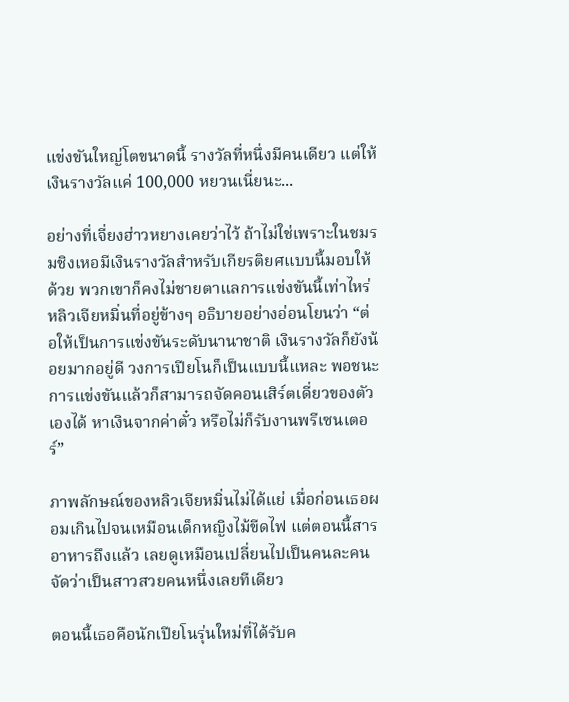แข่งขันใหญ่โตขนาดนี้ รางวัลที่หนึ่งมีคนเดียว แต่ให้เงินรางวัลแค่ 100,000 หยวนเนี่ยนะ...

อย่างที่เจี่ยงฮ่าวหยางเคยว่าไว้ ถ้าไม่ใช่เพราะในชมรมชิงเหอมีเงินรางวัลสำหรับเกียรติยศแบบนี้มอบให้ด้วย พวกเขาก็คงไม่ชายตาแลการแข่งขันนี้เท่าไหร่ หลิวเจียหมิ่นที่อยู่ข้างๆ อธิบายอย่างอ่อนโยนว่า “ต่อให้เป็นการแข่งขันระดับนานาชาติ เงินรางวัลก็ยังน้อยมากอยู่ดี วงการเปียโนก็เป็นแบบนี้แหละ พอชนะการแข่งขันแล้วก็สามารถจัดคอนเสิร์ตเดี่ยวของตัวเองได้ หาเงินจากค่าตั๋ว หรือไม่ก็รับงานพรีเซนเตอร์”

ภาพลักษณ์ของหลิวเจียหมิ่นไม่ได้แย่ เมื่อก่อนเธอผอมเกินไปจนเหมือนเด็กหญิงไม้ขีดไฟ แต่ตอนนี้สารอาหารถึงแล้ว เลยดูเหมือนเปลี่ยนไปเป็นคนละคน จัดว่าเป็นสาวสวยคนหนึ่งเลยทีเดียว

ตอนนี้เธอคือนักเปียโนรุ่นใหม่ที่ได้รับค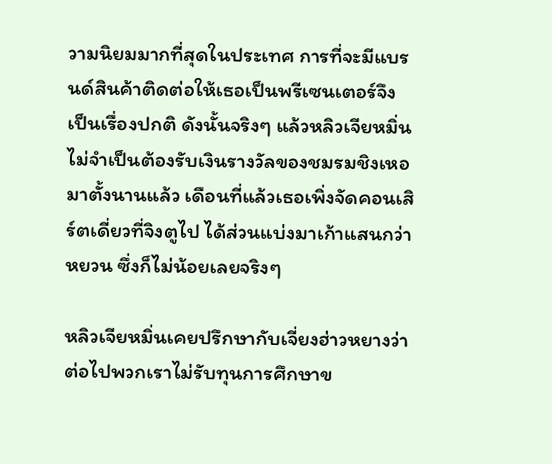วามนิยมมากที่สุดในประเทศ การที่จะมีแบรนด์สินค้าติดต่อให้เธอเป็นพรีเซนเตอร์จึงเป็นเรื่องปกติ ดังนั้นจริงๆ แล้วหลิวเจียหมิ่นไม่จำเป็นต้องรับเงินรางวัลของชมรมชิงเหอมาตั้งนานแล้ว เดือนที่แล้วเธอเพิ่งจัดคอนเสิร์ตเดี่ยวที่จิงตูไป ได้ส่วนแบ่งมาเก้าแสนกว่าหยวน ซึ่งก็ไม่น้อยเลยจริงๆ

หลิวเจียหมิ่นเคยปรึกษากับเจี่ยงฮ่าวหยางว่า ต่อไปพวกเราไม่รับทุนการศึกษาข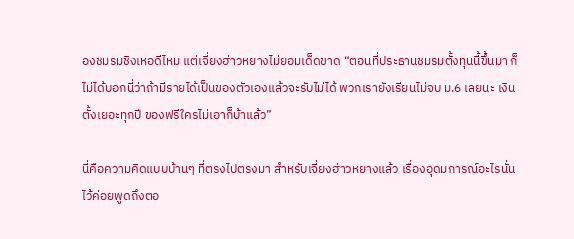องชมรมชิงเหอดีไหม แต่เจี่ยงฮ่าวหยางไม่ยอมเด็ดขาด “ตอนที่ประธานชมรมตั้งทุนนี้ขึ้นมา ก็ไม่ได้บอกนี่ว่าถ้ามีรายได้เป็นของตัวเองแล้วจะรับไม่ได้ พวกเรายังเรียนไม่จบ ม.6 เลยนะ เงินตั้งเยอะทุกปี ของฟรีใครไม่เอาก็บ้าแล้ว”

นี่คือความคิดแบบบ้านๆ ที่ตรงไปตรงมา สำหรับเจี่ยงฮ่าวหยางแล้ว เรื่องอุดมการณ์อะไรนั่นไว้ค่อยพูดถึงตอ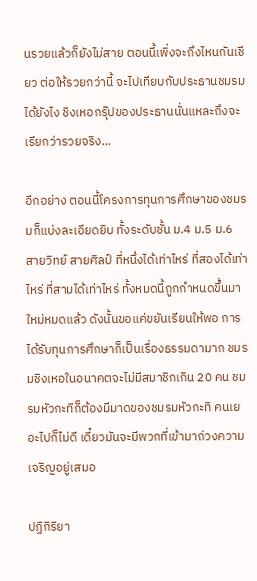นรวยแล้วก็ยังไม่สาย ตอนนี้เพิ่งจะถึงไหนกันเชียว ต่อให้รวยกว่านี้ จะไปเทียบกับประธานชมรมได้ยังไง ชิงเหอกรุ๊ปของประธานนั่นแหละถึงจะเรียกว่ารวยจริง...

อีกอย่าง ตอนนี้โครงการทุนการศึกษาของชมรมก็แบ่งละเอียดยิบ ทั้งระดับชั้น ม.4 ม.5 ม.6 สายวิทย์ สายศิลป์ ที่หนึ่งได้เท่าไหร่ ที่สองได้เท่าไหร่ ที่สามได้เท่าไหร่ ทั้งหมดนี้ถูกกำหนดขึ้นมาใหม่หมดแล้ว ดังนั้นขอแค่ขยันเรียนให้พอ การได้รับทุนการศึกษาก็เป็นเรื่องธรรมดามาก ชมรมชิงเหอในอนาคตจะไม่มีสมาชิกเกิน 20 คน ชมรมหัวกะทิก็ต้องมีมาดของชมรมหัวกะทิ คนเยอะไปก็ไม่ดี เดี๋ยวมันจะมีพวกที่เข้ามาถ่วงความเจริญอยู่เสมอ

ปฏิกิริยา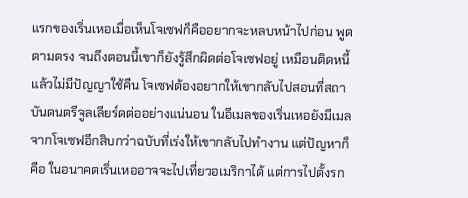แรกของเริ่นเหอเมื่อเห็นโจเซฟก็คืออยากจะหลบหน้าไปก่อน พูดตามตรง จนถึงตอนนี้เขาก็ยังรู้สึกผิดต่อโจเซฟอยู่ เหมือนติดหนี้แล้วไม่มีปัญญาใช้คืน โจเซฟต้องอยากให้เขากลับไปสอนที่สถาบันดนตรีจูลเลียร์ดต่ออย่างแน่นอน ในอีเมลของเริ่นเหอยังมีเมลจากโจเซฟอีกสิบกว่าฉบับที่เร่งให้เขากลับไปทำงาน แต่ปัญหาก็คือ ในอนาคตเริ่นเหออาจจะไปเที่ยวอเมริกาได้ แต่การไปตั้งรก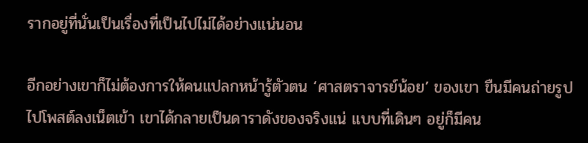รากอยู่ที่นั่นเป็นเรื่องที่เป็นไปไม่ได้อย่างแน่นอน

อีกอย่างเขาก็ไม่ต้องการให้คนแปลกหน้ารู้ตัวตน ‘ศาสตราจารย์น้อย’ ของเขา ขืนมีคนถ่ายรูปไปโพสต์ลงเน็ตเข้า เขาได้กลายเป็นดาราดังของจริงแน่ แบบที่เดินๆ อยู่ก็มีคน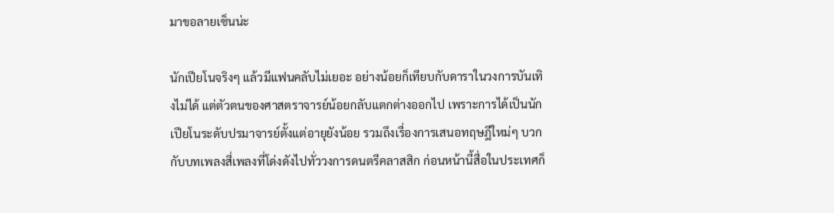มาขอลายเซ็นน่ะ

นักเปียโนจริงๆ แล้วมีแฟนคลับไม่เยอะ อย่างน้อยก็เทียบกับดาราในวงการบันเทิงไม่ได้ แต่ตัวตนของศาสตราจารย์น้อยกลับแตกต่างออกไป เพราะการได้เป็นนักเปียโนระดับปรมาจารย์ตั้งแต่อายุยังน้อย รวมถึงเรื่องการเสนอทฤษฎีใหม่ๆ บวกกับบทเพลงสี่เพลงที่โด่งดังไปทั่ววงการดนตรีคลาสสิก ก่อนหน้านี้สื่อในประเทศก็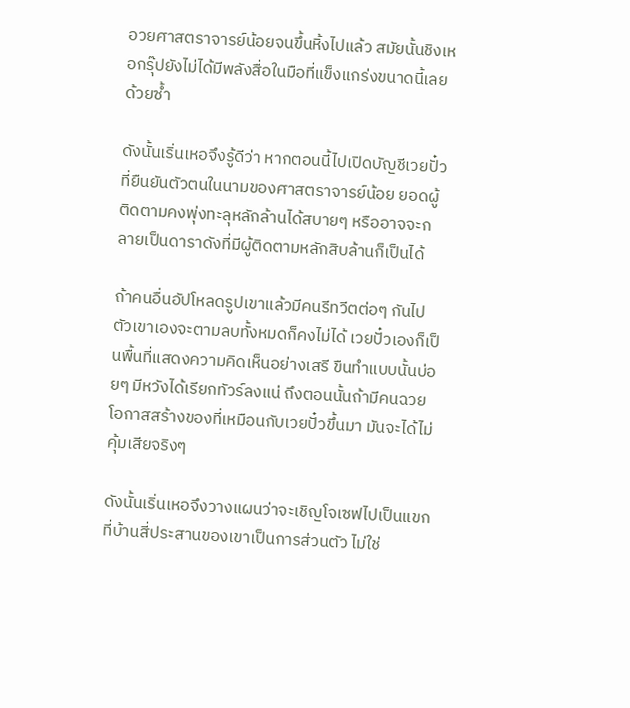อวยศาสตราจารย์น้อยจนขึ้นหิ้งไปแล้ว สมัยนั้นชิงเหอกรุ๊ปยังไม่ได้มีพลังสื่อในมือที่แข็งแกร่งขนาดนี้เลยด้วยซ้ำ

ดังนั้นเริ่นเหอจึงรู้ดีว่า หากตอนนี้ไปเปิดบัญชีเวยปั๋วที่ยืนยันตัวตนในนามของศาสตราจารย์น้อย ยอดผู้ติดตามคงพุ่งทะลุหลักล้านได้สบายๆ หรืออาจจะกลายเป็นดาราดังที่มีผู้ติดตามหลักสิบล้านก็เป็นได้

ถ้าคนอื่นอัปโหลดรูปเขาแล้วมีคนรีทวีตต่อๆ กันไป ตัวเขาเองจะตามลบทั้งหมดก็คงไม่ได้ เวยปั๋วเองก็เป็นพื้นที่แสดงความคิดเห็นอย่างเสรี ขืนทำแบบนั้นบ่อยๆ มีหวังได้เรียกทัวร์ลงแน่ ถึงตอนนั้นถ้ามีคนฉวยโอกาสสร้างของที่เหมือนกับเวยปั๋วขึ้นมา มันจะได้ไม่คุ้มเสียจริงๆ

ดังนั้นเริ่นเหอจึงวางแผนว่าจะเชิญโจเซฟไปเป็นแขกที่บ้านสี่ประสานของเขาเป็นการส่วนตัว ไม่ใช่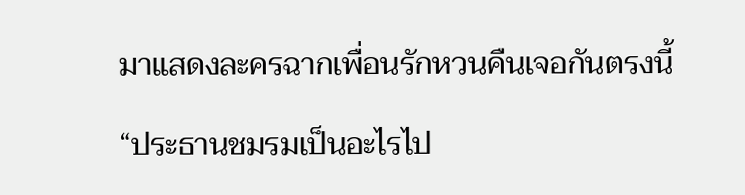มาแสดงละครฉากเพื่อนรักหวนคืนเจอกันตรงนี้

“ประธานชมรมเป็นอะไรไป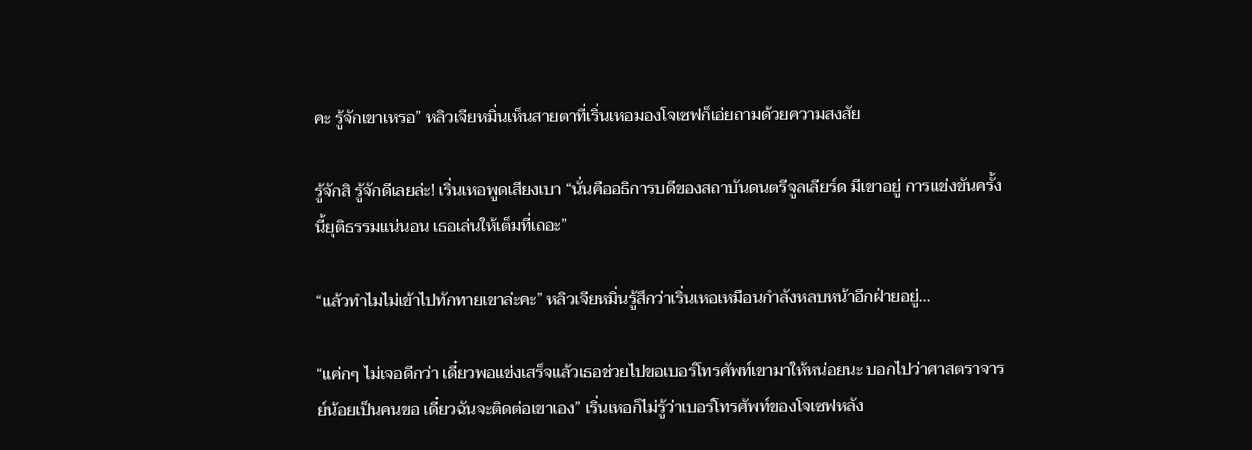คะ รู้จักเขาเหรอ” หลิวเจียหมิ่นเห็นสายตาที่เริ่นเหอมองโจเซฟก็เอ่ยถามด้วยความสงสัย

รู้จักสิ รู้จักดีเลยล่ะ! เริ่นเหอพูดเสียงเบา “นั่นคืออธิการบดีของสถาบันดนตรีจูลเลียร์ด มีเขาอยู่ การแข่งขันครั้งนี้ยุติธรรมแน่นอน เธอเล่นให้เต็มที่เถอะ”

“แล้วทำไมไม่เข้าไปทักทายเขาล่ะคะ” หลิวเจียหมิ่นรู้สึกว่าเริ่นเหอเหมือนกำลังหลบหน้าอีกฝ่ายอยู่...

“แค่กๆ ไม่เจอดีกว่า เดี๋ยวพอแข่งเสร็จแล้วเธอช่วยไปขอเบอร์โทรศัพท์เขามาให้หน่อยนะ บอกไปว่าศาสตราจารย์น้อยเป็นคนขอ เดี๋ยวฉันจะติดต่อเขาเอง” เริ่นเหอก็ไม่รู้ว่าเบอร์โทรศัพท์ของโจเซฟหลัง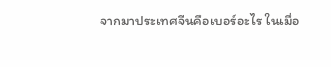จากมาประเทศจีนคือเบอร์อะไร ในเมื่อ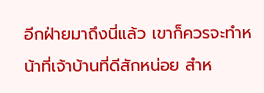อีกฝ่ายมาถึงนี่แล้ว เขาก็ควรจะทำหน้าที่เจ้าบ้านที่ดีสักหน่อย สำห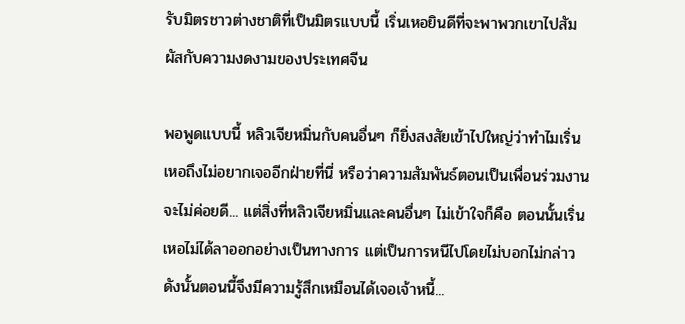รับมิตรชาวต่างชาติที่เป็นมิตรแบบนี้ เริ่นเหอยินดีที่จะพาพวกเขาไปสัมผัสกับความงดงามของประเทศจีน

พอพูดแบบนี้ หลิวเจียหมิ่นกับคนอื่นๆ ก็ยิ่งสงสัยเข้าไปใหญ่ว่าทำไมเริ่นเหอถึงไม่อยากเจออีกฝ่ายที่นี่ หรือว่าความสัมพันธ์ตอนเป็นเพื่อนร่วมงานจะไม่ค่อยดี... แต่สิ่งที่หลิวเจียหมิ่นและคนอื่นๆ ไม่เข้าใจก็คือ ตอนนั้นเริ่นเหอไม่ได้ลาออกอย่างเป็นทางการ แต่เป็นการหนีไปโดยไม่บอกไม่กล่าว ดังนั้นตอนนี้จึงมีความรู้สึกเหมือนได้เจอเจ้าหนี้...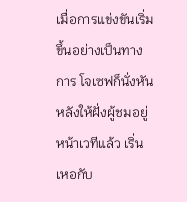เมื่อการแข่งขันเริ่มขึ้นอย่างเป็นทางการ โจเซฟก็นั่งหันหลังให้ฝั่งผู้ชมอยู่หน้าเวทีแล้ว เริ่นเหอกับ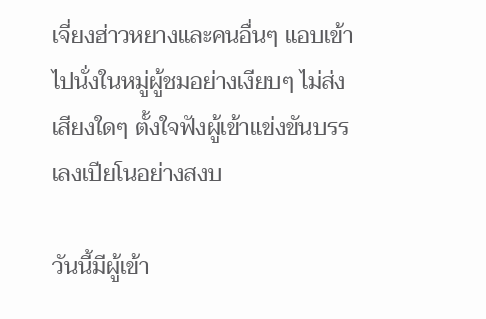เจี่ยงฮ่าวหยางและคนอื่นๆ แอบเข้าไปนั่งในหมู่ผู้ชมอย่างเงียบๆ ไม่ส่งเสียงใดๆ ตั้งใจฟังผู้เข้าแข่งขันบรรเลงเปียโนอย่างสงบ

วันนี้มีผู้เข้า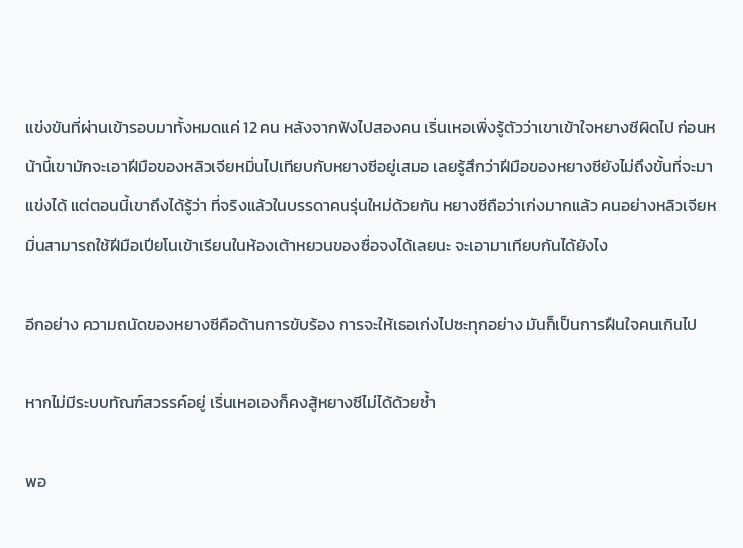แข่งขันที่ผ่านเข้ารอบมาทั้งหมดแค่ 12 คน หลังจากฟังไปสองคน เริ่นเหอเพิ่งรู้ตัวว่าเขาเข้าใจหยางซีผิดไป ก่อนหน้านี้เขามักจะเอาฝีมือของหลิวเจียหมิ่นไปเทียบกับหยางซีอยู่เสมอ เลยรู้สึกว่าฝีมือของหยางซียังไม่ถึงขั้นที่จะมาแข่งได้ แต่ตอนนี้เขาถึงได้รู้ว่า ที่จริงแล้วในบรรดาคนรุ่นใหม่ด้วยกัน หยางซีถือว่าเก่งมากแล้ว คนอย่างหลิวเจียหมิ่นสามารถใช้ฝีมือเปียโนเข้าเรียนในห้องเต้าหยวนของซื่อจงได้เลยนะ จะเอามาเทียบกันได้ยังไง

อีกอย่าง ความถนัดของหยางซีคือด้านการขับร้อง การจะให้เธอเก่งไปซะทุกอย่าง มันก็เป็นการฝืนใจคนเกินไป

หากไม่มีระบบทัณฑ์สวรรค์อยู่ เริ่นเหอเองก็คงสู้หยางซีไม่ได้ด้วยซ้ำ

พอ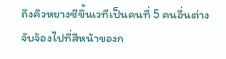ถึงคิวหยางซีขึ้นเวทีเป็นคนที่ 5 คนอื่นต่างจับจ้องไปที่สีหน้าของก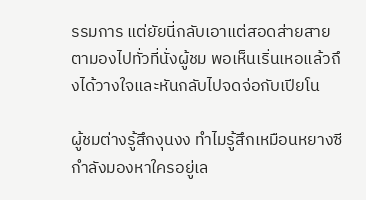รรมการ แต่ยัยนี่กลับเอาแต่สอดส่ายสายตามองไปทั่วที่นั่งผู้ชม พอเห็นเริ่นเหอแล้วถึงได้วางใจและหันกลับไปจดจ่อกับเปียโน

ผู้ชมต่างรู้สึกงุนงง ทำไมรู้สึกเหมือนหยางซีกำลังมองหาใครอยู่เล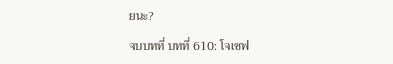ยนะ?

จบบทที่ บทที่ 610: โจเซฟ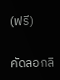(ฟรี)

คัดลอกลิ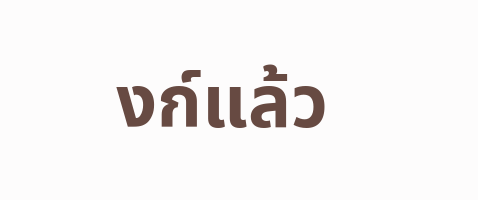งก์แล้ว